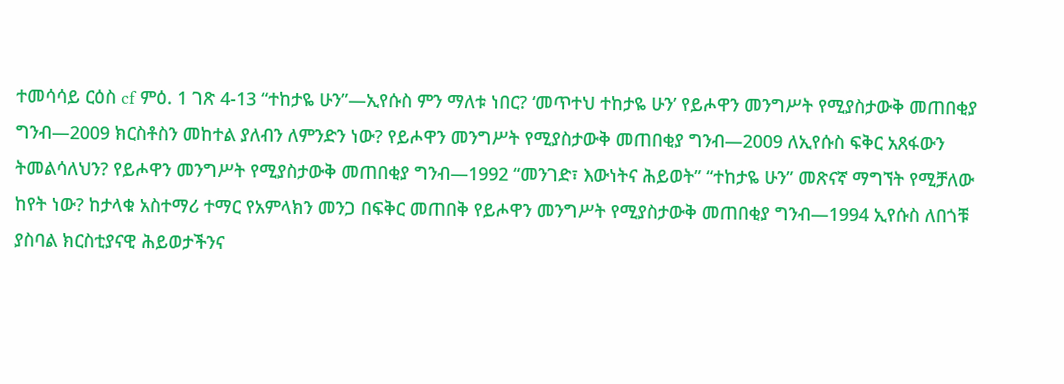ተመሳሳይ ርዕስ cf ምዕ. 1 ገጽ 4-13 “ተከታዬ ሁን”—ኢየሱስ ምን ማለቱ ነበር? ‘መጥተህ ተከታዬ ሁን’ የይሖዋን መንግሥት የሚያስታውቅ መጠበቂያ ግንብ—2009 ክርስቶስን መከተል ያለብን ለምንድን ነው? የይሖዋን መንግሥት የሚያስታውቅ መጠበቂያ ግንብ—2009 ለኢየሱስ ፍቅር አጸፋውን ትመልሳለህን? የይሖዋን መንግሥት የሚያስታውቅ መጠበቂያ ግንብ—1992 “መንገድ፣ እውነትና ሕይወት” “ተከታዬ ሁን” መጽናኛ ማግኘት የሚቻለው ከየት ነው? ከታላቁ አስተማሪ ተማር የአምላክን መንጋ በፍቅር መጠበቅ የይሖዋን መንግሥት የሚያስታውቅ መጠበቂያ ግንብ—1994 ኢየሱስ ለበጎቹ ያስባል ክርስቲያናዊ ሕይወታችንና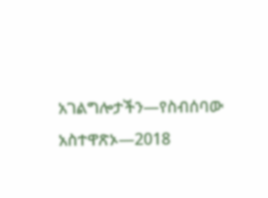አገልግሎታችን—የስብሰባው አስተዋጽኦ—2018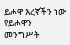ይሖዋ እረኛችን ነው የይሖዋን መንግሥት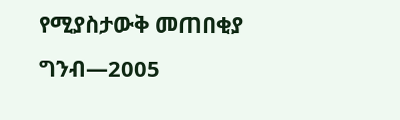የሚያስታውቅ መጠበቂያ ግንብ—2005